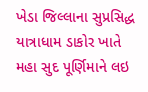ખેડા જિલ્લાના સુપ્રસિદ્ધ યાત્રાધામ ડાકોર ખાતે મહા સુદ પૂર્ણિમાને લઇ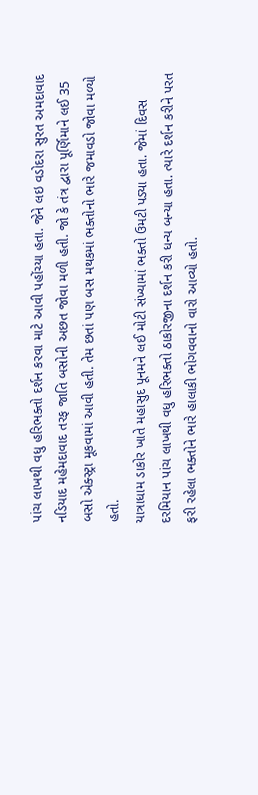પાંચ લાખથી વધુ હરિભક્તો દર્શન કરવા માટે આવી પહોંચ્યા હતા. જેને લઇ વડોદરા સુરત અમદાવાદ નડિયાદ મહેમદાવાદ તરફ જાતિ બસોની અછત જોવા મળી હતી. જો કે તંત્ર દ્વારા પૂર્ણિમાને લઈ 35 બસો એક્સ્ટ્રા મૂકવામાં આવી હતી. તેમ છતાં પણ બસ મથકમાં ભક્તોનો ભારે જમાવડો જોવા મળ્યો હતો.
યાત્રાધામ ડાકોર ખાતે મહાસુદ પૂનમને લઈ મોટી સંખ્યામાં ભક્તો ઉમટી પડ્યા હતા. જેમાં દિવસ દરમિયાન પાંચ લાખથી વધુ હરિભક્તો ઠાકોરજીના દર્શન કરી ધન્ય બન્યા હતા. ત્યારે દર્શન કરીને પરત ફરી રહેલા ભક્તોને ભારે હાલાકી ભોગવવાનો વારો આવ્યો હતો.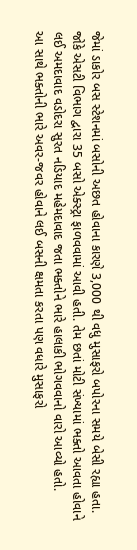જેમાં ડાકોર બસ સ્ટેશનમાં બસોની અછત હોવાના કારણે 3,000 થી વધુ મુસાફરો બપોરના સમયે બેસી રહ્યા હતા. જોકે એસટી વિભાગ દ્વારા 35 બસો એક્સ્ટ્રા ફાળવવામાં આવી હતી. તેમ છતાં મોટી સંખ્યામાં ભક્તો આવતા હોવાને લઈ અમદાવાદ વડોદરા સુરત નડિયાદ મહેમદાવાદ જતા ભક્તોને ભારે હાલાકી ભોગવવાનો વારો આવ્યો હતો.
આ સાથે ભક્તોની ભારે અવર-જવર હોવાને લઈ બસની ક્ષમતા કરતા પણ વધારે મુસાફરો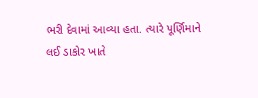ભરી દેવામાં આવ્યા હતા. ત્યારે પૂર્ણિમાને લઈ ડાકોર ખાતે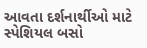આવતા દર્શનાર્થીઓ માટે સ્પેશિયલ બસો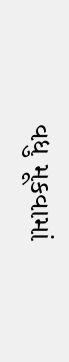વધુ મૂકવામાં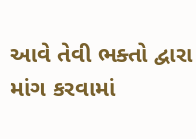આવે તેવી ભક્તો દ્વારા માંગ કરવામાં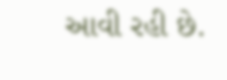આવી રહી છે.